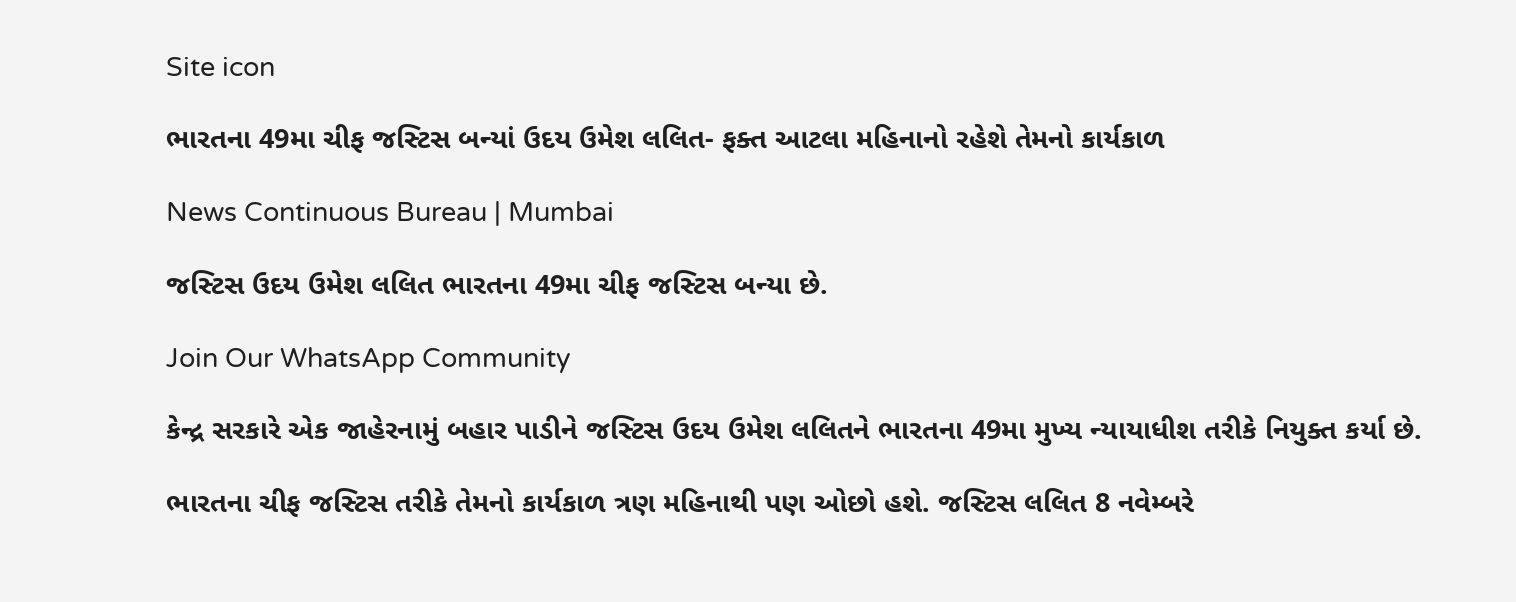Site icon

ભારતના 49મા ચીફ જસ્ટિસ બન્યાં ઉદય ઉમેશ લલિત- ફક્ત આટલા મહિનાનો રહેશે તેમનો કાર્યકાળ

News Continuous Bureau | Mumbai

જસ્ટિસ ઉદય ઉમેશ લલિત ભારતના 49મા ચીફ જસ્ટિસ બન્યા છે.

Join Our WhatsApp Community

કેન્દ્ર સરકારે એક જાહેરનામું બહાર પાડીને જસ્ટિસ ઉદય ઉમેશ લલિતને ભારતના 49મા મુખ્ય ન્યાયાધીશ તરીકે નિયુક્ત કર્યા છે.

ભારતના ચીફ જસ્ટિસ તરીકે તેમનો કાર્યકાળ ત્રણ મહિનાથી પણ ઓછો હશે. જસ્ટિસ લલિત 8 નવેમ્બરે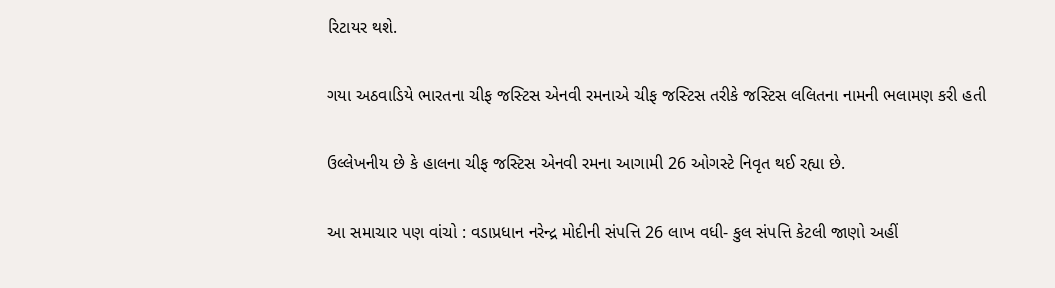રિટાયર થશે.

ગયા અઠવાડિયે ભારતના ચીફ જસ્ટિસ એનવી રમનાએ ચીફ જસ્ટિસ તરીકે જસ્ટિસ લલિતના નામની ભલામણ કરી હતી

ઉલ્લેખનીય છે કે હાલના ચીફ જસ્ટિસ એનવી રમના આગામી 26 ઓગસ્ટે નિવૃત થઈ રહ્યા છે.

આ સમાચાર પણ વાંચો : વડાપ્રધાન નરેન્દ્ર મોદીની સંપત્તિ 26 લાખ વધી- કુલ સંપત્તિ કેટલી જાણો અહીં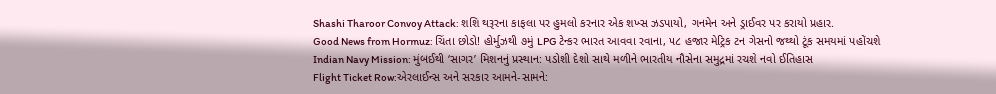Shashi Tharoor Convoy Attack: શશિ થરૂરના કાફલા પર હુમલો કરનાર એક શખ્સ ઝડપાયો, ગનમેન અને ડ્રાઈવર પર કરાયો પ્રહાર.
Good News from Hormuz: ચિંતા છોડો! હોર્મુઝથી ૭મું LPG ટેન્કર ભારત આવવા રવાના, ૫૮ હજાર મેટ્રિક ટન ગેસનો જથ્થો ટૂંક સમયમાં પહોંચશે
Indian Navy Mission: મુંબઈથી ‘સાગર’ મિશનનું પ્રસ્થાન: પડોશી દેશો સાથે મળીને ભારતીય નૌસેના સમુદ્રમાં રચશે નવો ઈતિહાસ
Flight Ticket Row:એરલાઈન્સ અને સરકાર આમને-સામને: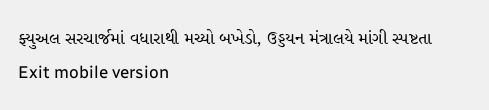ફ્યુઅલ સરચાર્જમાં વધારાથી મચ્યો બખેડો, ઉડ્ડયન મંત્રાલયે માંગી સ્પષ્ટતા
Exit mobile version